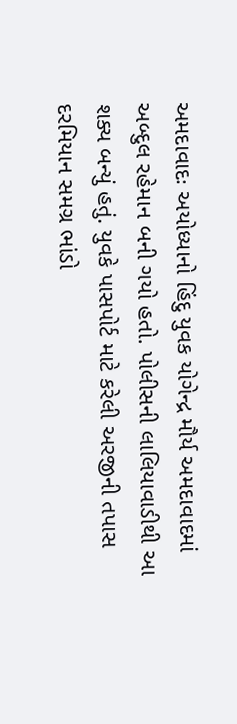અમદાવાદઃ અયોધ્યાનો હિંદુ યુવક યોગેન્દ્ર મૌર્ય અમદાવાદમાં અબ્દુલ રહેમાન બની ગયો હતો. પોલીસની લાલિયાવાડીથી આ શક્ય બન્યું હતું. યુવકે પાસપોર્ટ માટે કરેલી અરજીની તપાસ દરમિયાન સમગ્ર ભાંડો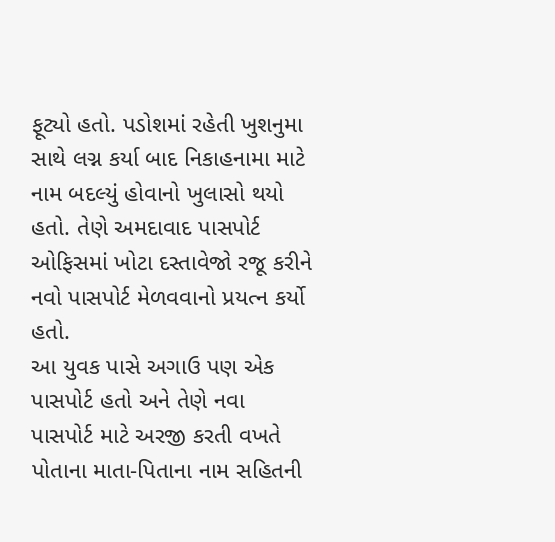ફૂટ્યો હતો. પડોશમાં રહેતી ખુશનુમા સાથે લગ્ન કર્યા બાદ નિકાહનામા માટે નામ બદલ્યું હોવાનો ખુલાસો થયો હતો. તેણે અમદાવાદ પાસપોર્ટ ઓફિસમાં ખોટા દસ્તાવેજો રજૂ કરીને નવો પાસપોર્ટ મેળવવાનો પ્રયત્ન કર્યો હતો.
આ યુવક પાસે અગાઉ પણ એક પાસપોર્ટ હતો અને તેણે નવા પાસપોર્ટ માટે અરજી કરતી વખતે પોતાના માતા-પિતાના નામ સહિતની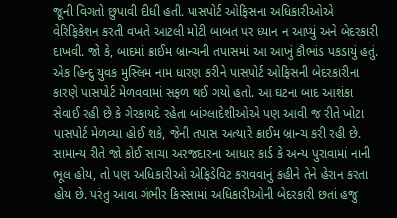જૂની વિગતો છુપાવી દીધી હતી. પાસપોર્ટ ઓફિસના અધિકારીઓએ વેરિફિકેશન કરતી વખતે આટલી મોટી બાબત પર ધ્યાન ન આપ્યું અને બેદરકારી દાખવી. જો કે, બાદમાં ક્રાઈમ બ્રાન્ચની તપાસમાં આ આખું કૌભાંડ પકડાયું હતું.
એક હિન્દુ યુવક મુસ્લિમ નામ ધારણ કરીને પાસપોર્ટ ઓફિસની બેદરકારીના કારણે પાસપોર્ટ મેળવવામાં સફળ થઈ ગયો હતો. આ ઘટના બાદ આશંકા સેવાઈ રહી છે કે ગેરકાયદે રહેતા બાંગ્લાદેશીઓએ પણ આવી જ રીતે ખોટા પાસપોર્ટ મેળવ્યા હોઈ શકે, જેની તપાસ અત્યારે ક્રાઈમ બ્રાન્ચ કરી રહી છે.
સામાન્ય રીતે જો કોઈ સાચા અરજદારના આધાર કાર્ડ કે અન્ય પુરાવામાં નાની ભૂલ હોય, તો પણ અધિકારીઓ એફિડેવિટ કરાવવાનું કહીને તેને હેરાન કરતા હોય છે. પરંતુ આવા ગંભીર કિસ્સામાં અધિકારીઓની બેદરકારી છતાં હજુ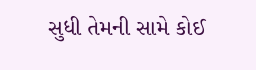સુધી તેમની સામે કોઈ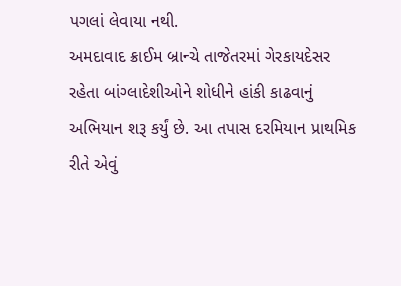પગલાં લેવાયા નથી.
અમદાવાદ ક્રાઈમ બ્રાન્ચે તાજેતરમાં ગેરકાયદેસર રહેતા બાંગ્લાદેશીઓને શોધીને હાંકી કાઢવાનું અભિયાન શરૂ કર્યું છે. આ તપાસ દરમિયાન પ્રાથમિક રીતે એવું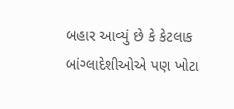બહાર આવ્યું છે કે કેટલાક બાંગ્લાદેશીઓએ પણ ખોટા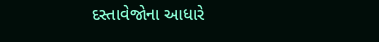દસ્તાવેજોના આધારે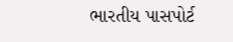ભારતીય પાસપોર્ટ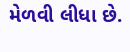મેળવી લીધા છે.